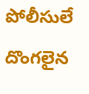పోలీసులే దొంగలైన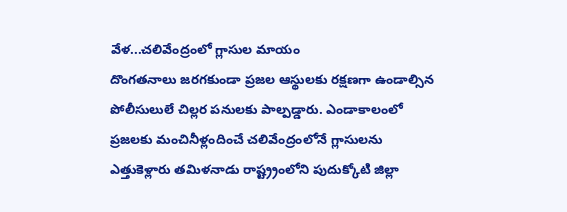వేళ...చలివేంద్రంలో గ్లాసుల మాయం
దొంగతనాలు జరగకుండా ప్రజల ఆస్థులకు రక్షణగా ఉండాల్సిన పోలీసులులే చిల్లర పనులకు పాల్పడ్డారు. ఎండాకాలంలో ప్రజలకు మంచినీళ్లందించే చలివేంద్రంలోనే గ్లాసులను ఎత్తుకెళ్లారు తమిళనాడు రాష్ట్ర్రంలోని పుదుక్కోటి జిల్లా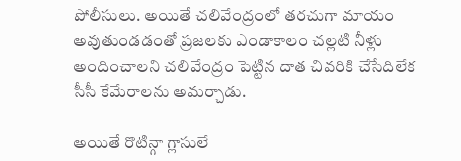పోలీసులు. అయితే చలివేంద్రంలో తరచుగా మాయం అవుతుండడంతో ప్రజలకు ఎండాకాలం చల్లటి నీళ్లు అందించాలని చలివేంద్రం పెట్టిన దాత చివరికి చేసేదిలేక సీసీ కేమేరాలను అమర్చాడు.

అయితే రొటిన్గా గ్లాసులే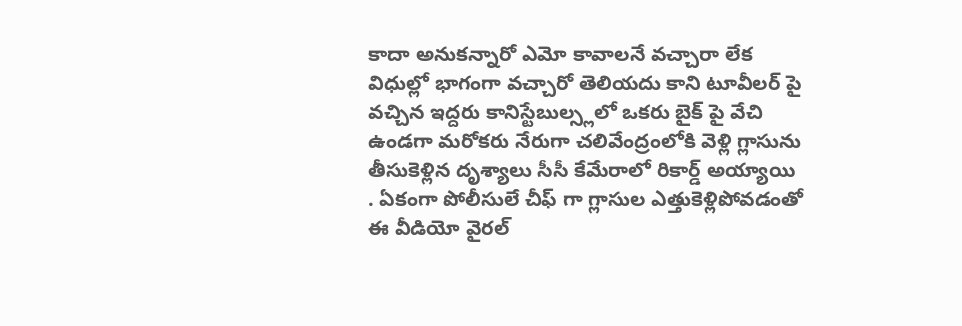కాదా అనుకన్నారో ఎమో కావాలనే వచ్చారా లేక విధుల్లో భాగంగా వచ్చారో తెలియదు కాని టూవీలర్ పై వచ్చిన ఇద్దరు కానిస్టేబుల్స్లలో ఒకరు బైక్ పై వేచి ఉండగా మరోకరు నేరుగా చలివేంద్రంలోకి వెళ్లి గ్లాసును తీసుకెళ్లిన దృశ్యాలు సీసీ కేమేరాలో రికార్డ్ అయ్యాయి . ఏకంగా పోలీసులే చీఫ్ గా గ్లాసుల ఎత్తుకెళ్లిపోవడంతో ఈ వీడియో వైరల్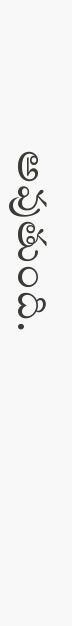అవుతుంది.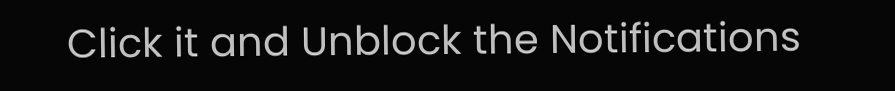Click it and Unblock the Notifications